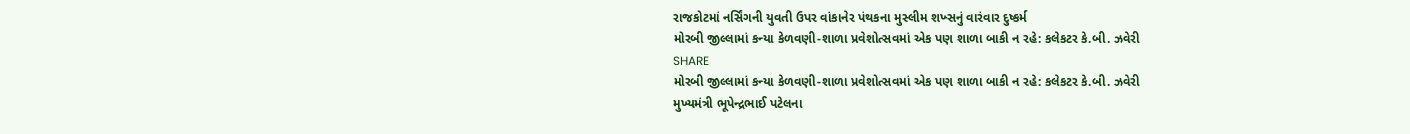રાજકોટમાં નર્સિંગની યુવતી ઉપર વાંકાનેર પંથકના મુસ્લીમ શખ્સનું વારંવાર દુષ્કર્મ
મોરબી જીલ્લામાં કન્યા કેળવણી-શાળા પ્રવેશોત્સવમાં એક પણ શાળા બાકી ન રહે: કલેકટર કે.બી. ઝવેરી
SHARE
મોરબી જીલ્લામાં કન્યા કેળવણી-શાળા પ્રવેશોત્સવમાં એક પણ શાળા બાકી ન રહે: કલેકટર કે.બી. ઝવેરી
મુખ્યમંત્રી ભૂપેન્દ્રભાઈ પટેલના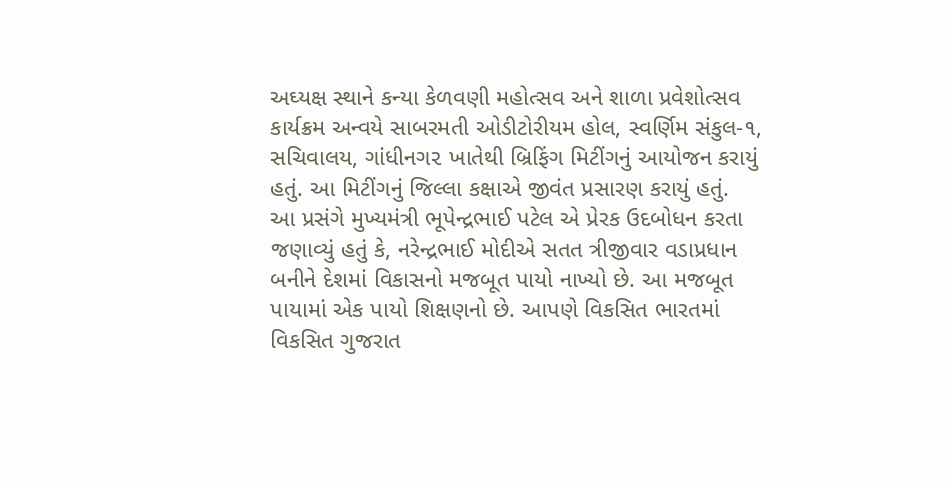અઘ્યક્ષ સ્થાને કન્યા કેળવણી મહોત્સવ અને શાળા પ્રવેશોત્સવ કાર્યક્રમ અન્વયે સાબરમતી ઓડીટોરીયમ હોલ, સ્વર્ણિમ સંકુલ-૧, સચિવાલય, ગાંધીનગ૨ ખાતેથી બ્રિફિંગ મિટીંગનું આયોજન કરાયું હતું. આ મિટીંગનું જિલ્લા કક્ષાએ જીવંત પ્રસારણ કરાયું હતું.
આ પ્રસંગે મુખ્યમંત્રી ભૂપેન્દ્રભાઈ પટેલ એ પ્રેરક ઉદબોધન કરતા જણાવ્યું હતું કે, નરેન્દ્રભાઈ મોદીએ સતત ત્રીજીવાર વડાપ્રધાન બનીને દેશમાં વિકાસનો મજબૂત પાયો નાખ્યો છે. આ મજબૂત પાયામાં એક પાયો શિક્ષણનો છે. આપણે વિકસિત ભારતમાં વિકસિત ગુજરાત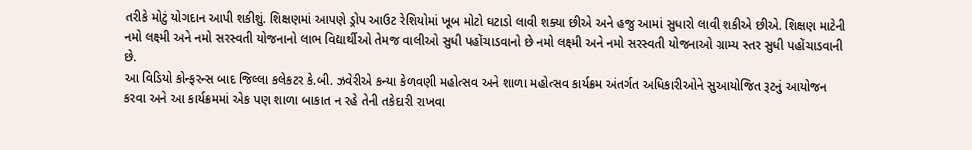તરીકે મોટું યોગદાન આપી શકીશું. શિક્ષણમાં આપણે ડ્રોપ આઉટ રેશિયોમાં ખૂબ મોટો ઘટાડો લાવી શક્યા છીએ અને હજુ આમાં સુધારો લાવી શકીએ છીએ. શિક્ષણ માટેની નમો લક્ષ્મી અને નમો સરસ્વતી યોજનાનો લાભ વિદ્યાર્થીઓ તેમજ વાલીઓ સુધી પહોંચાડવાનો છે નમો લક્ષ્મી અને નમો સરસ્વતી યોજનાઓ ગ્રામ્ય સ્તર સુધી પહોંચાડવાની છે.
આ વિડિયો કોન્ફરન્સ બાદ જિલ્લા કલેકટર કે.બી. ઝવેરીએ કન્યા કેળવણી મહોત્સવ અને શાળા મહોત્સવ કાર્યક્રમ અંતર્ગત અધિકારીઓને સુઆયોજિત રૂટનું આયોજન કરવા અને આ કાર્યક્રમમાં એક પણ શાળા બાકાત ન રહે તેની તકેદારી રાખવા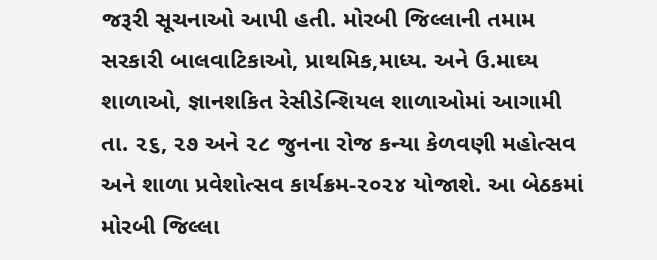જરૂરી સૂચનાઓ આપી હતી. મોરબી જિલ્લાની તમામ સરકારી બાલવાટિકાઓ, પ્રાથમિક,માધ્ય. અને ઉ.માઘ્ય શાળાઓ, જ્ઞાનશકિત રેસીડેન્શિયલ શાળાઓમાં આગામી તા. ૨૬, ૨૭ અને ૨૮ જુનના રોજ કન્યા કેળવણી મહોત્સવ અને શાળા પ્રવેશોત્સવ કાર્યક્રમ-૨૦૨૪ યોજાશે. આ બેઠકમાં મોરબી જિલ્લા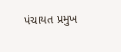પંચાયત પ્રમુખ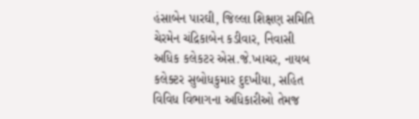હંસાબેન પારઘી, જિલ્લા શિક્ષણ સમિતિ ચેરમેન ચંદ્રિકાબેન કડીવાર, નિવાસી અધિક કલેકટર એસ.જે.ખાચર, નાયબ કલેક્ટર સુબોધકુમાર દુદખીયા, સહિત વિવિધ વિભાગના અધિકારીઓ તેમજ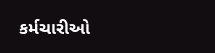કર્મચારીઓ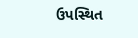ઉપસ્થિત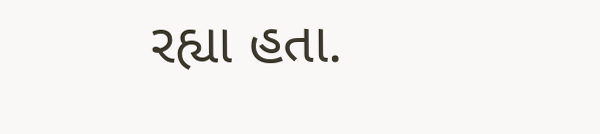રહ્યા હતા.